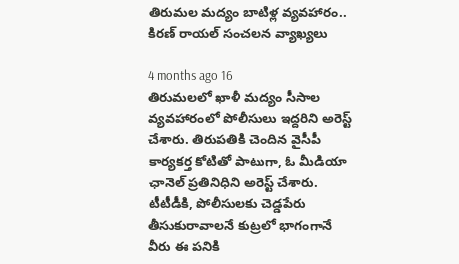తిరుమల మద్యం బాటిళ్ల వ్యవహారం.. కిరణ్ రాయల్ సంచలన వ్యాఖ్యలు

4 months ago 16
తిరుమలలో ఖాళీ మద్యం సీసాల వ్యవహారంలో పోలీసులు ఇద్దరిని అరెస్ట్ చేశారు. తిరుపతికి చెందిన వైసీపీ కార్యకర్త కోటితో పాటుగా, ఓ మీడియా ఛానెల్ ప్రతినిధిని అరెస్ట్ చేశారు. టీటీడీకి, పోలీసులకు చెడ్డపేరు తీసుకురావాలనే కుట్రలో భాగంగానే వీరు ఈ పనికి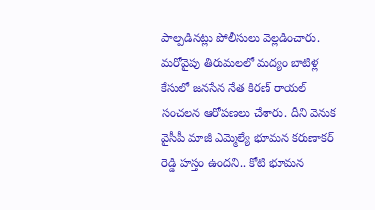పాల్పడినట్లు పోలీసులు వెల్లడించారు. మరోవైపు తిరుమలలో మద్యం బాటిళ్ల కేసులో జనసేన నేత కిరణ్ రాయల్ సంచలన ఆరోపణలు చేశారు. దీని వెనుక వైసీపీ మాజీ ఎమ్మెల్యే భూమన కరుణాకర్ రెడ్డి హస్తం ఉందని.. కోటి భూమన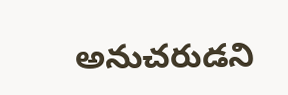అనుచరుడని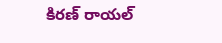కిరణ్ రాయల్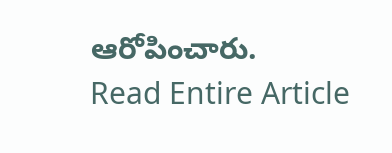ఆరోపించారు.
Read Entire Article